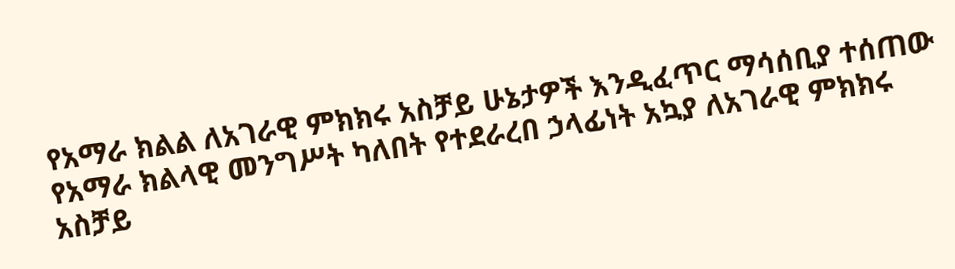የአማራ ክልል ለአገራዊ ምክክሩ አስቻይ ሁኔታዎች እንዲፈጥር ማሳሰቢያ ተሰጠው
የአማራ ክልላዊ መንግሥት ካለበት የተደራረበ ኃላፊነት አኳያ ለአገራዊ ምክክሩ አስቻይ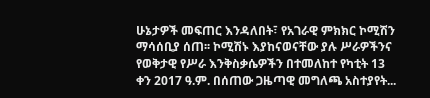ሁኔታዎች መፍጠር እንዳለበት፣ የአገራዊ ምክክር ኮሚሽን ማሳሰቢያ ሰጠ፡፡ ኮሚሽኑ እያከናወናቸው ያሉ ሥራዎችንና የወቅታዊ የሥራ እንቅስቃሴዎችን በተመለከተ የካቲት 13 ቀን 2017 ዓ.ም. በሰጠው ጋዜጣዊ መግለጫ አስተያየት...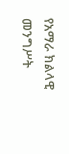የአማራ ክልላዊ መንግሥት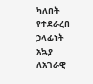ካለበት የተደራረበ ኃላፊነት አኳያ ለአገራዊ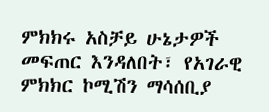ምክክሩ አስቻይ ሁኔታዎች መፍጠር እንዳለበት፣ የአገራዊ ምክክር ኮሚሽን ማሳሰቢያ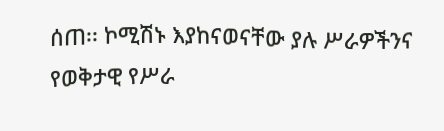ሰጠ፡፡ ኮሚሽኑ እያከናወናቸው ያሉ ሥራዎችንና የወቅታዊ የሥራ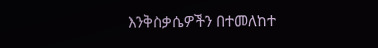እንቅስቃሴዎችን በተመለከተ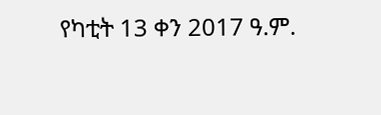የካቲት 13 ቀን 2017 ዓ.ም.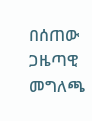በሰጠው ጋዜጣዊ መግለጫ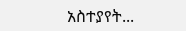አስተያየት...